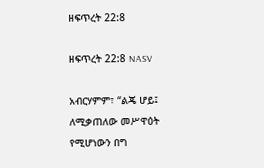ዘፍጥረት 22:8

ዘፍጥረት 22:8 NASV

አብርሃምም፣ “ልጄ ሆይ፤ ለሚቃጠለው መሥዋዕት የሚሆነውን በግ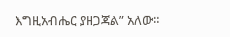እግዚአብሔር ያዘጋጃል” አለው።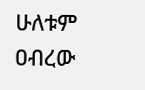ሁለቱም ዐብረው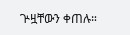ጕዟቸውን ቀጠሉ።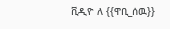ቪዲዮ ለ {{ዋቢ_ሰዉ}}